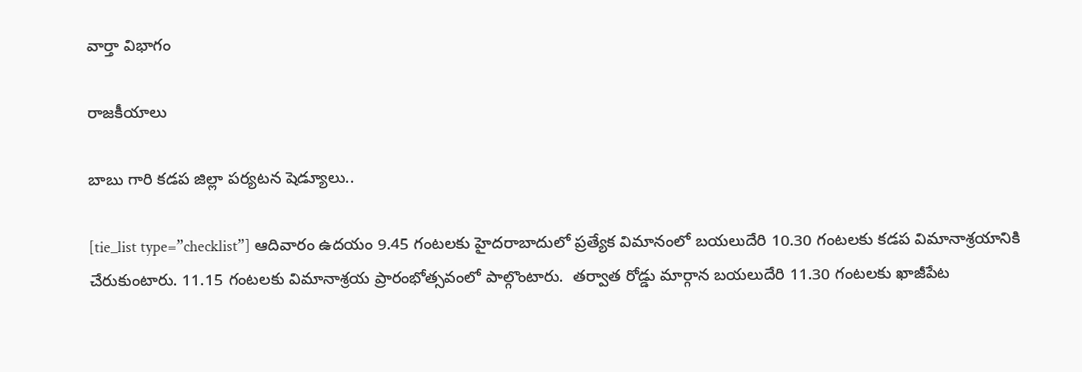వార్తా విభాగం

రాజకీయాలు

బాబు గారి కడప జిల్లా పర్యటన షెడ్యూలు..

[tie_list type=”checklist”] ఆదివారం ఉదయం 9.45 గంటలకు హైదరాబాదులో ప్రత్యేక విమానంలో బయలుదేరి 10.30 గంటలకు కడప విమానాశ్రయానికి చేరుకుంటారు. 11.15 గంటలకు విమానాశ్రయ ప్రారంభోత్సవంలో పాల్గొంటారు.  తర్వాత రోడ్డు మార్గాన బయలుదేరి 11.30 గంటలకు ఖాజీపేట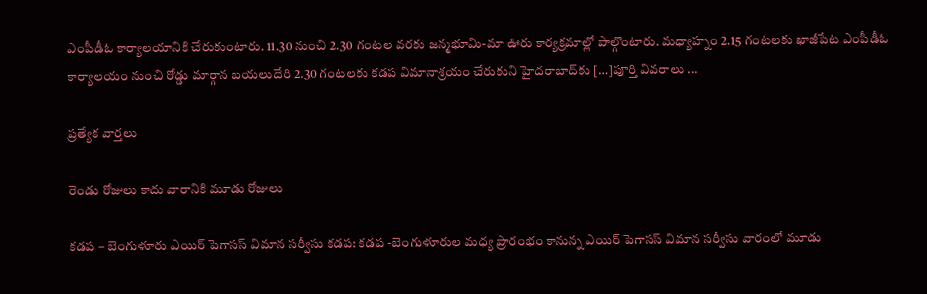ఎంపీడీఓ కార్యాలయానికి చేరుకుంటారు. 11.30 నుంచి 2.30 గంటల వరకు జన్మభూమి-మా ఊరు కార్యక్రమాల్లో పాల్గొంటారు. మధ్యాహ్నం 2.15 గంటలకు ఖాజీపేట ఎంపీడీఓ కార్యాలయం నుంచి రోడ్డు మార్గాన బయలుదేరి 2.30 గంటలకు కడప విమానాశ్రయం చేరుకుని హైదరాబాద్‌కు […]పూర్తి వివరాలు ...

ప్రత్యేక వార్తలు

రెండు రోజులు కాదు వారానికి మూడు రోజులు

కడప – బెంగుళూరు ఎయిర్ పెగాసస్ విమాన సర్వీసు కడప: కడప -బెంగుళూరుల మధ్య ప్రారంభం కానున్న ఎయిర్ పెగాసస్ విమాన సర్వీసు వారంలో మూడు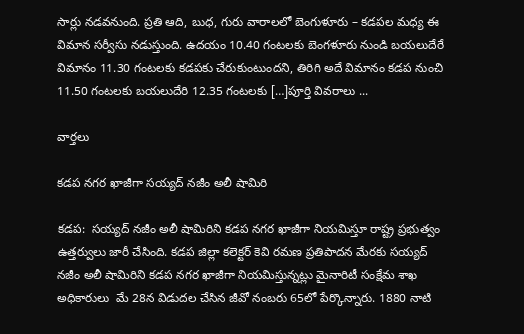సార్లు నడవనుంది. ప్రతి ఆది, బుధ, గురు వారాలలో బెంగుళూరు – కడపల మధ్య ఈ విమాన సర్వీసు నడుస్తుంది. ఉదయం 10.40 గంటలకు బెంగళూరు నుండి బయలుదేరే విమానం 11.30 గంటలకు కడపకు చేరుకుంటుందని, తిరిగి అదే విమానం కడప నుంచి 11.50 గంటలకు బయలుదేరి 12.35 గంటలకు […]పూర్తి వివరాలు ...

వార్తలు

కడప నగర ఖాజీగా సయ్యద్ నజీం అలీ షామిరి

కడప:  సయ్యద్ నజీం అలీ షామిరిని కడప నగర ఖాజీగా నియమిస్తూ రాష్ట్ర ప్రభుత్వం ఉత్తర్వులు జారీ చేసింది. కడప జిల్లా కలెక్టర్ కెవి రమణ ప్రతిపాదన మేరకు సయ్యద్ నజీం అలీ షామిరిని కడప నగర ఖాజీగా నియమిస్తున్నట్లు మైనారిటీ సంక్షేమ శాఖ అధికారులు  మే 28న విడుదల చేసిన జీవో నంబరు 65లో పేర్కొన్నారు. 1880 నాటి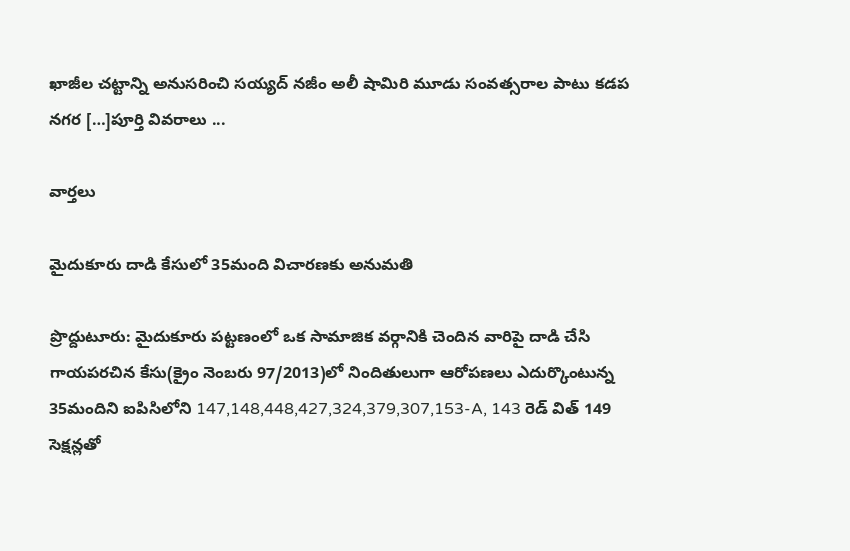ఖాజీల చట్టాన్ని అనుసరించి సయ్యద్ నజీం అలీ షామిరి మూడు సంవత్సరాల పాటు కడప నగర […]పూర్తి వివరాలు ...

వార్తలు

మైదుకూరు దాడి కేసులో 35మంది విచారణకు అనుమతి

ప్రొద్దుటూరు: మైదుకూరు పట్టణంలో ఒక సామాజిక వర్గానికి చెందిన వారిపై దాడి చేసి గాయపరచిన కేసు(క్రైం నెంబరు 97/2013)లో నిందితులుగా ఆరోపణలు ఎదుర్కొంటున్న 35మందిని ఐపిసిలోని 147,148,448,427,324,379,307,153-A, 143 రెడ్ విత్ 149  సెక్షన్లతో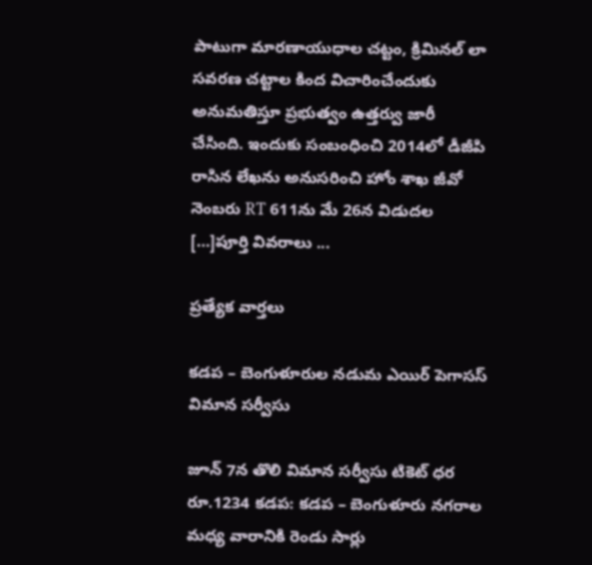పాటుగా మారణాయుధాల చట్టం, క్రిమినల్ లా సవరణ చట్టాల కింద విచారించేందుకు అనుమతిస్తూ ప్రభుత్వం ఉత్తర్వు జారీ చేసింది. ఇందుకు సంబంధించి 2014లో డీజీపి రాసిన లేఖను అనుసరించి హోం శాఖ జీవో నెంబరు RT 611ను మే 26న విడుదల […]పూర్తి వివరాలు ...

ప్రత్యేక వార్తలు

కడప – బెంగుళూరుల నడుమ ఎయిర్ పెగాసస్ విమాన సర్వీసు

జూన్ 7న తొలి విమాన సర్వీసు టికెట్ ధర రూ.1234 కడప: కడప – బెంగుళూరు నగరాల మధ్య వారానికి రెండు సార్లు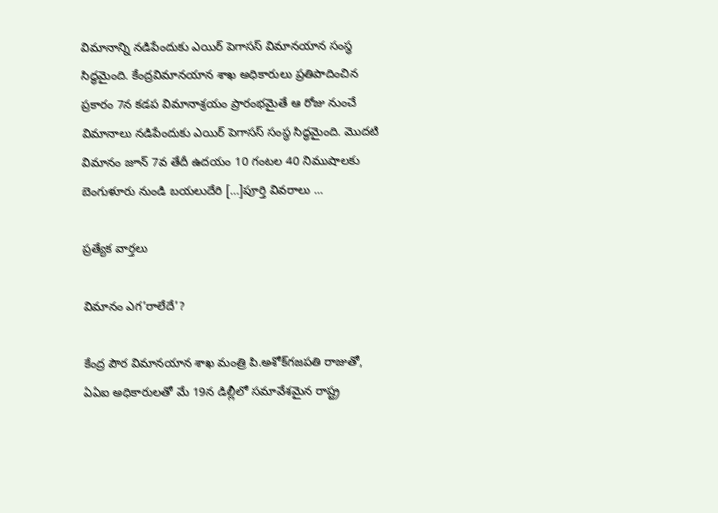విమానాన్ని నడిపేందుకు ఎయిర్ పెగాసస్ విమానయాన సంస్థ సిద్ధమైంది. కేంద్రవిమానయాన శాఖ అధికారులు ప్రతిపాదించిన ప్రకారం 7న కడప విమానాశ్రయం ప్రారంభమైతే ఆ రోజు నుంచే విమానాలు నడిపేందుకు ఎయిర్ పెగాసస్ సంస్థ సిద్ధమైంది. మొదటి విమానం జూన్ 7వ తేదీ ఉదయం 10 గంటల 40 నిముషాలకు బెంగుళూరు నుండి బయలుదేరి […]పూర్తి వివరాలు ...

ప్రత్యేక వార్తలు

విమానం ఎగ’రాలేదే’?

కేంద్ర పౌర విమానయాన శాఖ మంత్రి పి.అశోక్‌గజపతి రాజుతో, ఏఏఐ అధికారులతో మే 19న డిల్లీలో సమావేశమైన రాష్ట్ర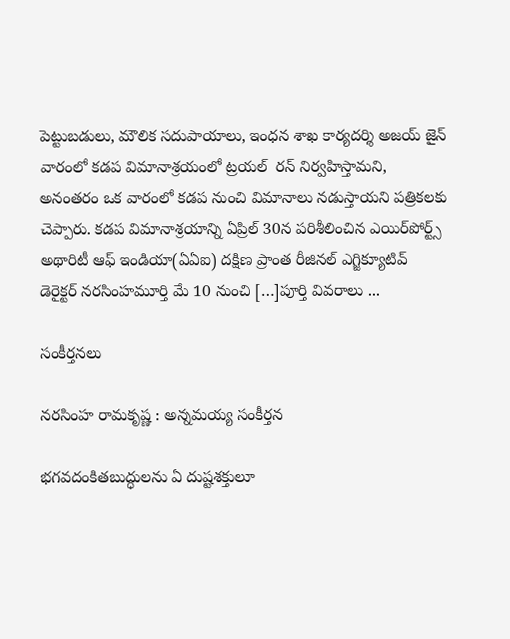పెట్టుబడులు, మౌలిక సదుపాయాలు, ఇంధన శాఖ కార్యదర్శి అజయ్‌ జైన్‌ వారంలో కడప విమానాశ్రయంలో ట్రయల్  రన్ నిర్వహిస్తామని, అనంతరం ఒక వారంలో కడప నుంచి విమానాలు నడుస్తాయని పత్రికలకు చెప్పారు. కడప విమానాశ్రయాన్ని ఏప్రిల్ 30న పరిశీలించిన ఎయిర్‌పోర్ట్స్ అథారిటీ ఆఫ్ ఇండియా(ఏఏఐ) దక్షిణ ప్రాంత రీజినల్ ఎగ్జిక్యూటివ్ డెరైక్టర్ నరసింహమూర్తి మే 10 నుంచి […]పూర్తి వివరాలు ...

సంకీర్తనలు

నరసింహ రామకృష్ణ : అన్నమయ్య సంకీర్తన

భగవదంకితబుద్ధులను ఏ దుష్టశక్తులూ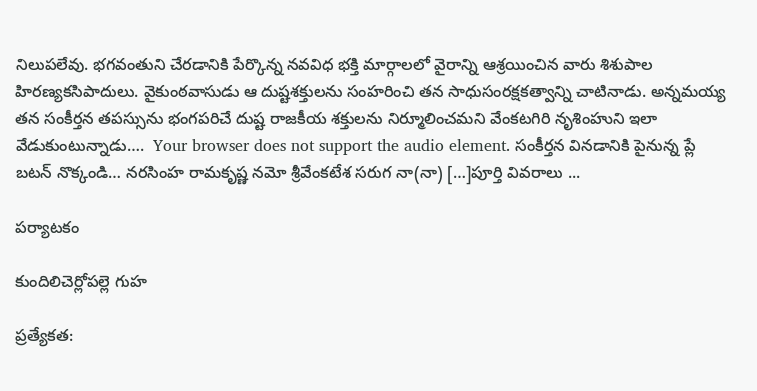నిలుపలేవు. భగవంతుని చేరడానికి పేర్కొన్న నవవిధ భక్తి మార్గాలలో వైరాన్ని ఆశ్రయించిన వారు శిశుపాల హిరణ్యకసిపాదులు. వైకుంఠవాసుడు ఆ దుష్టశక్తులను సంహరించి తన సాధుసంరక్షకత్వాన్ని చాటినాడు. అన్నమయ్య తన సంకీర్తన తపస్సును భంగపరిచే దుష్ట రాజకీయ శక్తులను నిర్మూలించమని వేంకటగిరి నృశింహుని ఇలా వేడుకుంటున్నాడు….  Your browser does not support the audio element. సంకీర్తన వినడానికి పైనున్న ప్లే బటన్ నొక్కండి… నరసింహ రామకృష్ణ నమో శ్రీవేంకటేశ సరుగ నా(నా) […]పూర్తి వివరాలు ...

పర్యాటకం

కుందిలిచెర్లోపల్లె గుహ

ప్రత్యేకత: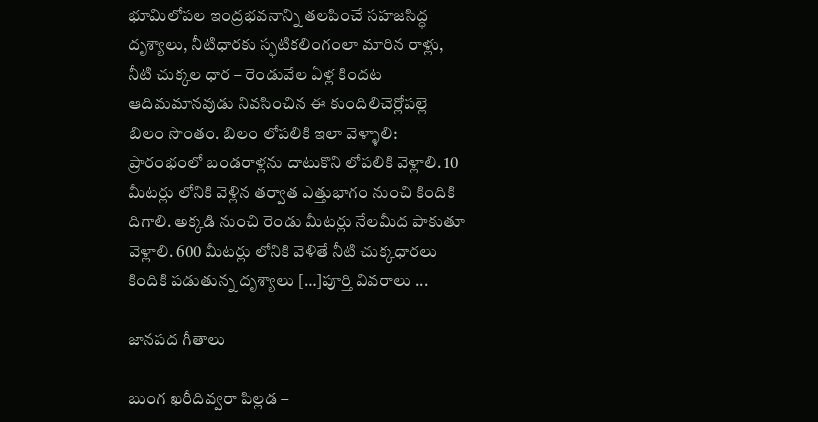భూమిలోపల ఇంద్రభవనాన్ని తలపించే సహజసిద్ధ దృశ్యాలు, నీటిధారకు స్ఫటికలింగంలా మారిన రాళ్లు, నీటి చుక్కల ధార – రెండువేల ఏళ్ల కిందట ఆదిమమానవుడు నివసించిన ఈ కుందిలిచెర్లోపల్లె బిలం సొంతం. బిలం లోపలికి ఇలా వెళ్ళాలి: ప్రారంభంలో బండరాళ్లను దాటుకొని లోపలికి వెళ్లాలి. 10 మీటర్లు లోనికి వెళ్లిన తర్వాత ఎత్తుభాగం నుంచి కిందికి దిగాలి. అక్కడి నుంచి రెండు మీటర్లు నేలమీద పాకుతూ వెళ్లాలి. 600 మీటర్లు లోనికి వెళితే నీటి చుక్కధారలు కిందికి పడుతున్న దృశ్యాలు […]పూర్తి వివరాలు ...

జానపద గీతాలు

బుంగ ఖరీదివ్వరా పిల్లడ –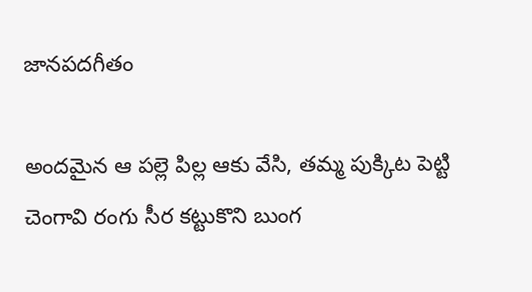జానపదగీతం

అందమైన ఆ పల్లె పిల్ల ఆకు వేసి, తమ్మ పుక్కిట పెట్టి చెంగావి రంగు సీర కట్టుకొని బుంగ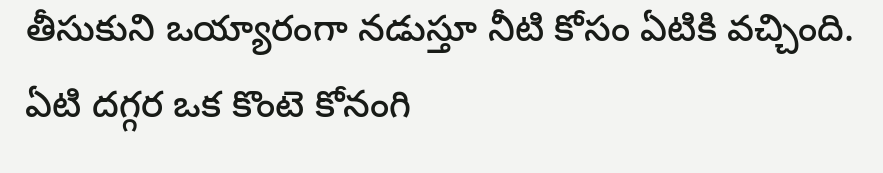తీసుకుని ఒయ్యారంగా నడుస్తూ నీటి కోసం ఏటికి వచ్చింది. ఏటి దగ్గర ఒక కొంటె కోనంగి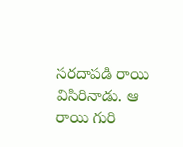సరదాపడి రాయి విసిరినాడు. ఆ రాయి గురి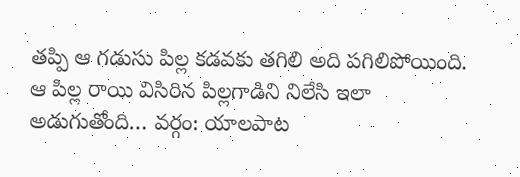తప్పి ఆ గడుసు పిల్ల కడవకు తగిలి అది పగిలిపోయింది. ఆ పిల్ల రాయి విసిరిన పిల్లగాడిని నిలేసి ఇలా అడుగుతోంది… వర్గం: యాలపాట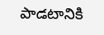పాడటానికి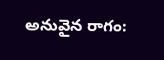అనువైన రాగం: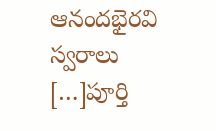ఆనందభైరవి స్వరాలు […]పూర్తి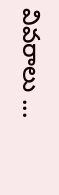వివరాలు ...